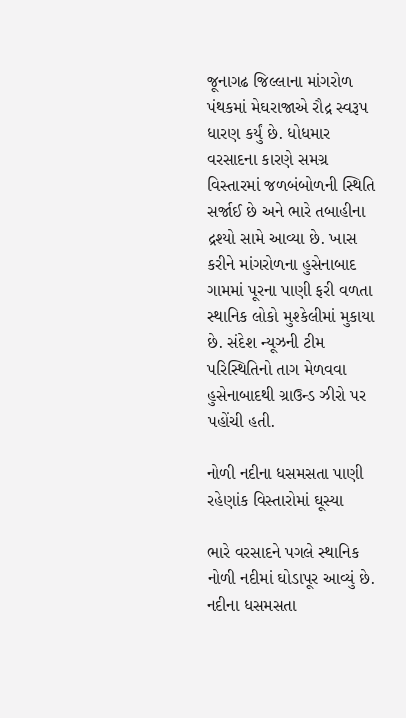જૂનાગઢ જિલ્લાના માંગરોળ પંથકમાં મેઘરાજાએ રૌદ્ર સ્વરૂપ ધારણ કર્યું છે. ધોધમાર વરસાદના કારણે સમગ્ર વિસ્તારમાં જળબંબોળની સ્થિતિ સર્જાઈ છે અને ભારે તબાહીના દ્રશ્યો સામે આવ્યા છે. ખાસ કરીને માંગરોળના હુસેનાબાદ ગામમાં પૂરના પાણી ફરી વળતા સ્થાનિક લોકો મુશ્કેલીમાં મુકાયા છે. સંદેશ ન્યૂઝની ટીમ પરિસ્થિતિનો તાગ મેળવવા હુસેનાબાદથી ગ્રાઉન્ડ ઝીરો પર પહોંચી હતી.

નોળી નદીના ધસમસતા પાણી રહેણાંક વિસ્તારોમાં ઘૂસ્યા

ભારે વરસાદને પગલે સ્થાનિક નોળી નદીમાં ઘોડાપૂર આવ્યું છે. નદીના ધસમસતા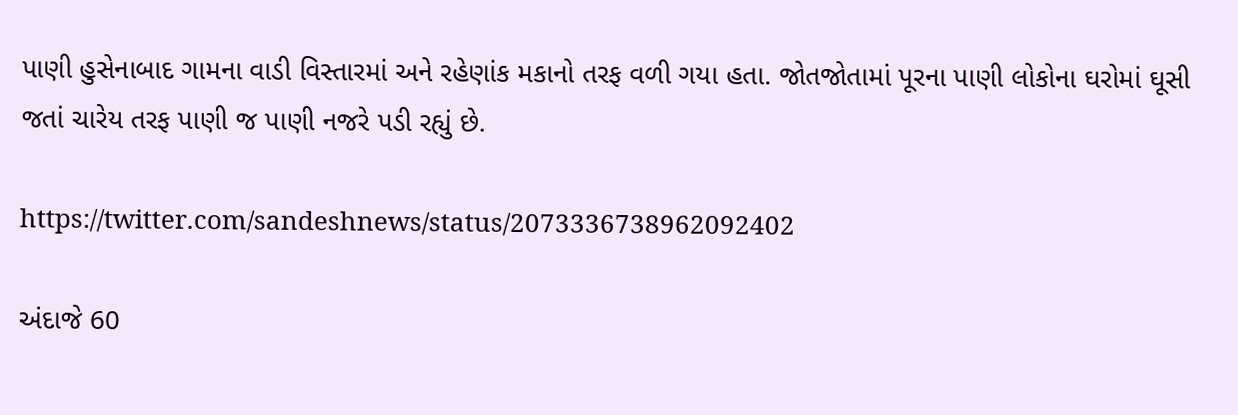પાણી હુસેનાબાદ ગામના વાડી વિસ્તારમાં અને રહેણાંક મકાનો તરફ વળી ગયા હતા. જોતજોતામાં પૂરના પાણી લોકોના ઘરોમાં ઘૂસી જતાં ચારેય તરફ પાણી જ પાણી નજરે પડી રહ્યું છે.

https://twitter.com/sandeshnews/status/2073336738962092402

અંદાજે 60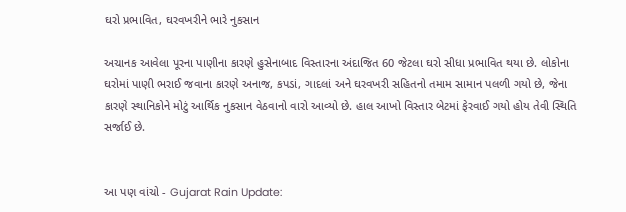ઘરો પ્રભાવિત, ઘરવખરીને ભારે નુકસાન

અચાનક આવેલા પૂરના પાણીના કારણે હુસેનાબાદ વિસ્તારના અંદાજિત 60 જેટલા ઘરો સીધા પ્રભાવિત થયા છે. લોકોના ઘરોમાં પાણી ભરાઈ જવાના કારણે અનાજ, કપડાં, ગાદલાં અને ઘરવખરી સહિતનો તમામ સામાન પલળી ગયો છે, જેના કારણે સ્થાનિકોને મોટું આર્થિક નુકસાન વેઠવાનો વારો આવ્યો છે. હાલ આખો વિસ્તાર બેટમાં ફેરવાઈ ગયો હોય તેવી સ્થિતિ સર્જાઈ છે.


આ પણ વાંચો - Gujarat Rain Update: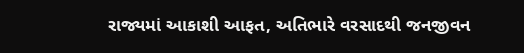રાજ્યમાં આકાશી આફત, અતિભારે વરસાદથી જનજીવન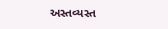અસ્તવ્યસ્ત